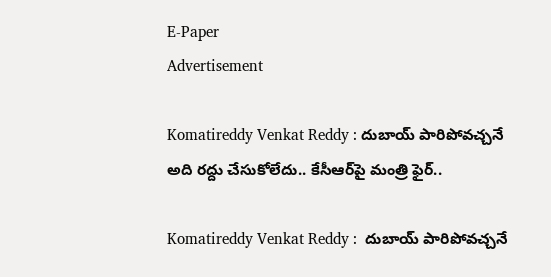E-Paper
Advertisement

Komatireddy Venkat Reddy : దుబాయ్ పారిపోవచ్చనే అది రద్దు చేసుకోలేదు.. కేసీఆర్‌పై మంత్రి ఫైర్..

Komatireddy Venkat Reddy :  దుబాయ్ పారిపోవచ్చనే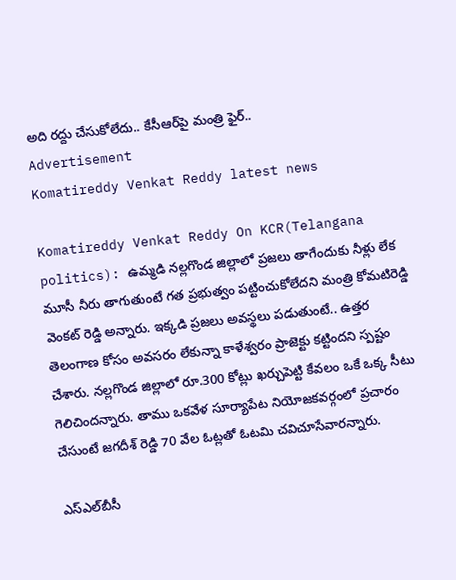అది రద్దు చేసుకోలేదు.. కేసీఆర్‌పై మంత్రి ఫైర్..
Advertisement
Komatireddy Venkat Reddy latest news

Komatireddy Venkat Reddy On KCR(Telangana politics): ఉమ్మడి నల్లగొండ జిల్లాలో ప్రజలు తాగేందుకు నీళ్లు లేక మూసీ నీరు తాగుతుంటే గత ప్రభుత్వం పట్టించుకోలేదని మంత్రి కోమటిరెడ్డి వెంకట్ రెడ్డి అన్నారు. ఇక్కడి ప్రజలు అవస్థలు పడుతుంటే.. ఉత్తర తెలంగాణ కోసం అవసరం లేకున్నా కాళేశ్వరం ప్రాజెక్టు కట్టిందని స్పష్టం చేశారు. నల్లగొండ జిల్లాలో రూ.300 కోట్లు ఖర్చుపెట్టి కేవలం ఒకే ఒక్క సీటు గెలిచిందన్నారు. తాము ఒకవేళ సూర్యాపేట నియోజకవర్గంలో ప్రచారం చేసుంటే జగదీశ్ రెడ్డి 70 వేల ఓట్లతో ఓటమి చవిచూసేవారన్నారు.

ఎస్‌ఎల్‌బీసీ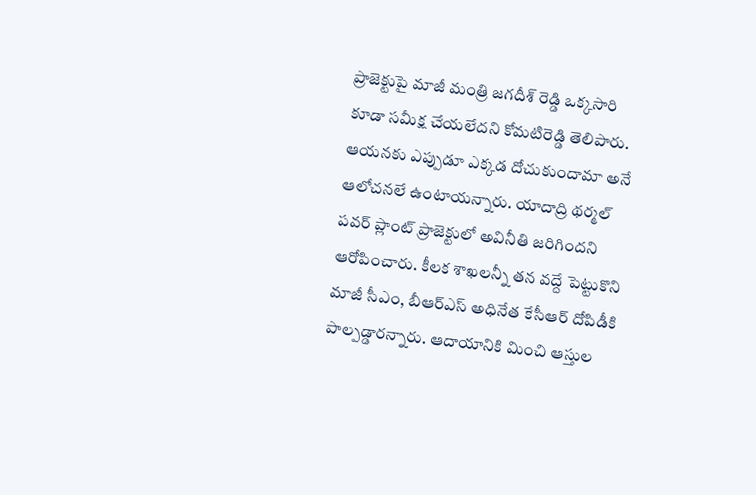ప్రాజెక్టుపై మాజీ మంత్రి జగదీశ్‌ రెడ్డి ఒక్కసారి కూడా సమీక్ష చేయలేదని కోమటిరెడ్డి తెలిపారు. ఆయనకు ఎప్పుడూ ఎక్కడ దోచుకుందామా అనే ఆలోచనలే ఉంటాయన్నారు. యాదాద్రి థర్మల్‌ పవర్ ప్లాంట్‌ ప్రాజెక్టులో అవినీతి జరిగిందని ఆరోపించారు. కీలక శాఖలన్నీ తన వద్దే పెట్టుకొని మాజీ సీఎం, బీఆర్ఎస్ అధినేత కేసీఆర్‌ దోపిడీకి పాల్పడ్డారన్నారు. ఆదాయానికి మించి ఆస్తుల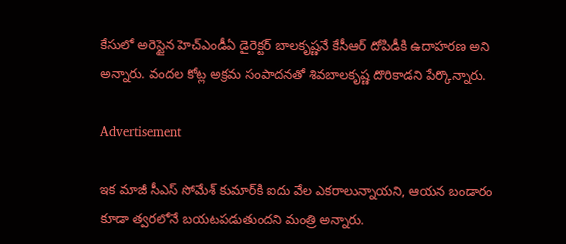కేసులో అరెస్టైన హెచ్‌ఎండీఏ డైరెక్టర్‌ బాలకృష్ణనే కేసీఆర్ దోపిడీకి ఉదాహరణ అని అన్నారు. వందల కోట్ల అక్రమ సంపాదనతో శివబాలకృష్ణ దొరికాడని పేర్కొన్నారు.

Advertisement

ఇక మాజీ సీఎస్‌ సోమేశ్‌ కుమార్‌కి ఐదు వేల ఎకరాలున్నాయని, ఆయన బండారం కూడా త్వరలోనే బయటపడుతుందని మంత్రి అన్నారు.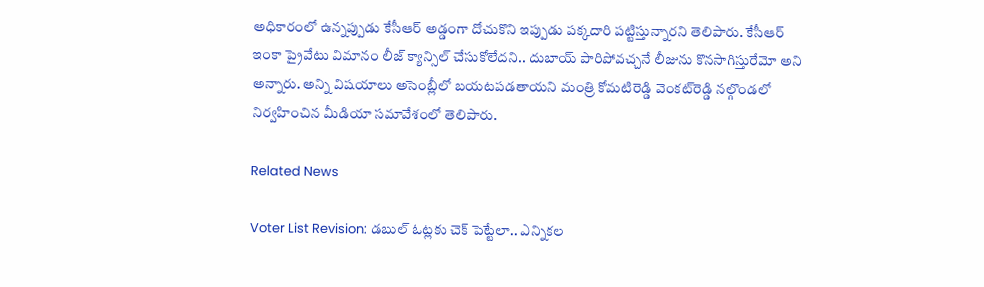అధికారంలో ఉన్నప్పుడు కేసీఆర్ అడ్డంగా దోచుకొని ఇప్పుడు పక్కదారి పట్టిస్తున్నారని తెలిపారు. కేసీఆర్ ఇంకా ప్రైవేటు విమానం లీజ్‌ క్యాన్సిల్‌ చేసుకోలేదని.. దుబాయ్‌ పారిపోవచ్చనే లీజును కొనసాగిస్తురేమో అని అన్నారు. అన్ని విషయాలు అసెంబ్లీలో బయటపడతాయని మంత్రి కోమటిరెడ్డి వెంకట్‌రెడ్డి నల్గొండలో నిర్వహించిన మీడియా సమావేశంలో తెలిపారు.

Related News

Voter List Revision: డబుల్ ఓట్లకు చెక్ పెట్టేలా.. ఎన్నికల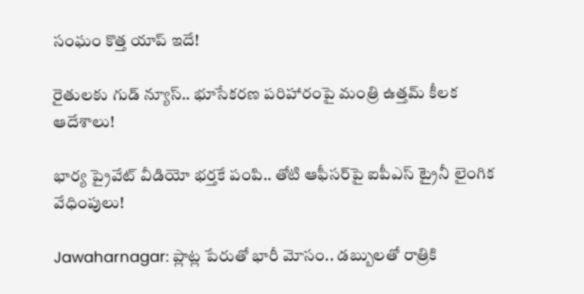సంఘం కొత్త యాప్ ఇదే!

రైతులకు గుడ్ న్యూస్.. భూసేకరణ పరిహారంపై మంత్రి ఉత్తమ్ కీలక ఆదేశాలు!

భార్య ప్రైవేట్ వీడియో భర్తకే పంపి.. తోటి ఆఫీసర్‌పై ఐపీఎస్ ట్రైనీ లైంగిక వేధింపులు!

Jawaharnagar: ప్లాట్ల పేరుతో భారీ మోసం.. డబ్బులతో రాత్రికి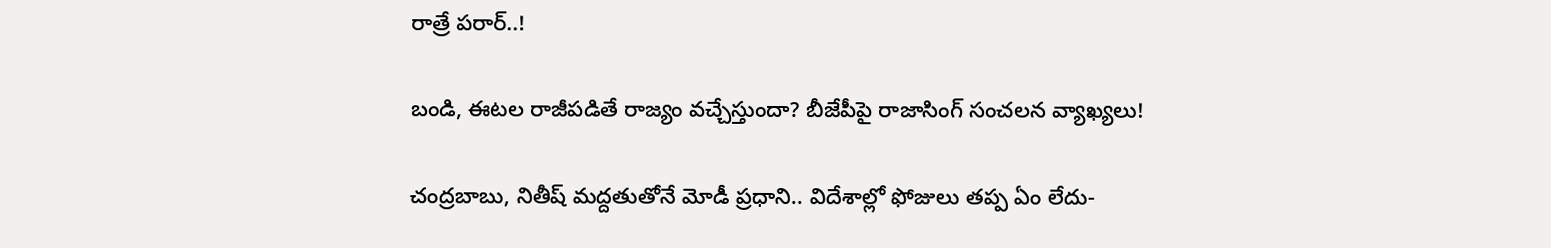రాత్రే పరార్..!

బండి, ఈటల రాజీపడితే రాజ్యం వచ్చేస్తుందా? బీజేపీపై రాజాసింగ్ సంచలన వ్యాఖ్యలు!

చంద్రబాబు, నితీష్ మద్దతుతోనే మోడీ ప్రధాని.. విదేశాల్లో ఫోజులు తప్ప ఏం లేదు-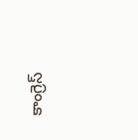కాంగ్రెస్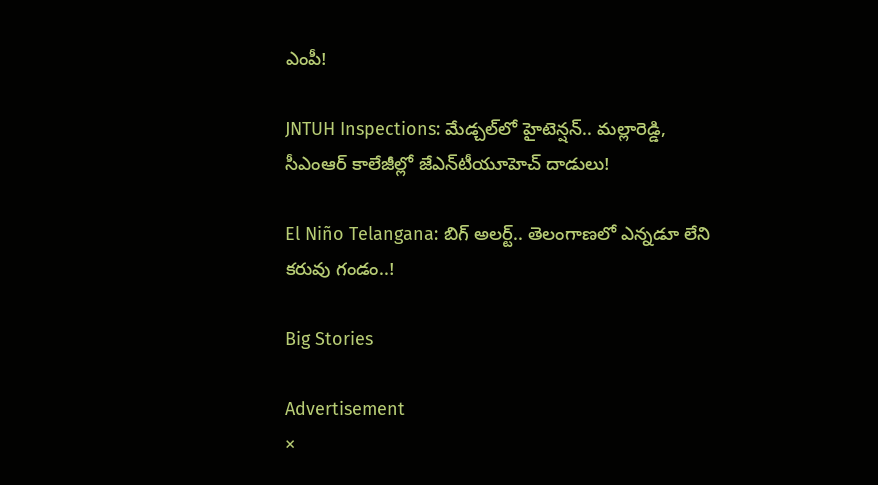ఎంపీ!

JNTUH Inspections: మేడ్చల్‌లో హైటెన్షన్.. మల్లారెడ్డి, సీఎంఆర్ కాలేజీల్లో జేఎన్‌టీయూహెచ్ దాడులు!

El Niño Telangana: బిగ్ అలర్ట్.. తెలంగాణలో ఎన్నడూ లేని కరువు గండం..!

Big Stories

Advertisement
×